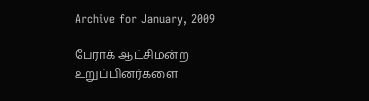Archive for January, 2009

பேராக் ஆட்சிமன்ற உறுப்பினர்களை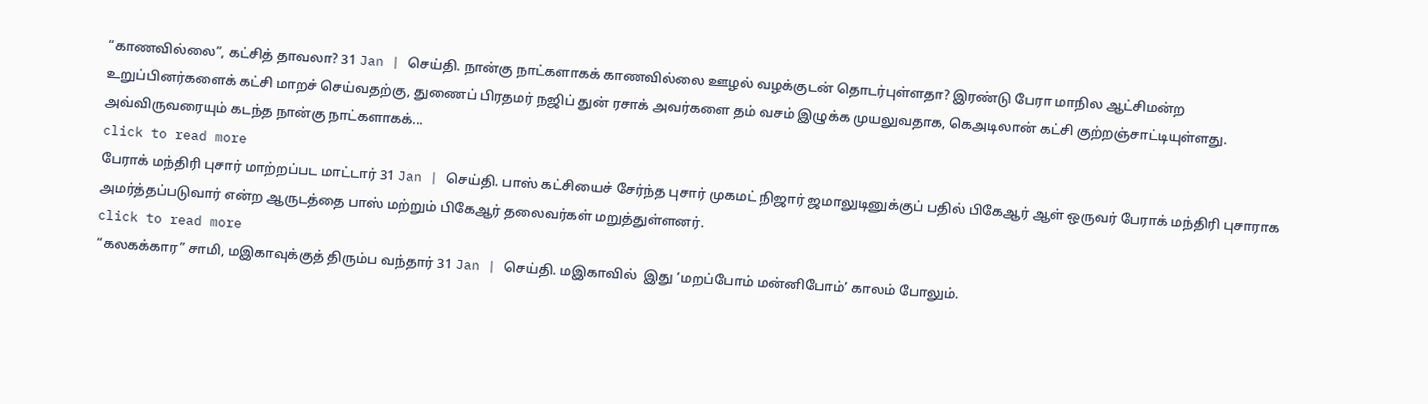“காணவில்லை”, கட்சித் தாவலா? 31 Jan | செய்தி. நான்கு நாட்களாகக் காணவில்லை ஊழல் வழக்குடன் தொடர்புள்ளதா? இரண்டு பேரா மாநில ஆட்சிமன்ற உறுப்பினர்களைக் கட்சி மாறச் செய்வதற்கு, துணைப் பிரதமர் நஜிப் துன் ரசாக் அவர்களை தம் வசம் இழுக்க முயலுவதாக, கெஅடிலான் கட்சி குற்றஞ்சாட்டியுள்ளது.  அவ்விருவரையும் கடந்த நான்கு நாட்களாகக்...
click to read more
பேராக் மந்திரி புசார் மாற்றப்பட மாட்டார் 31 Jan | செய்தி. பாஸ் கட்சியைச் சேர்ந்த புசார் முகமட் நிஜார் ஜமாலுடினுக்குப் பதில் பிகேஆர் ஆள் ஒருவர் பேராக் மந்திரி புசாராக அமர்த்தப்படுவார் என்ற ஆருடத்தை பாஸ் மற்றும் பிகேஆர் தலைவர்கள் மறுத்துள்ளனர்.
click to read more
“கலகக்கார” சாமி, மஇகாவுக்குத் திரும்ப வந்தார் 31 Jan | செய்தி. மஇகாவில்  இது ‘மறப்போம் மன்னிபோம்’ காலம் போலும்.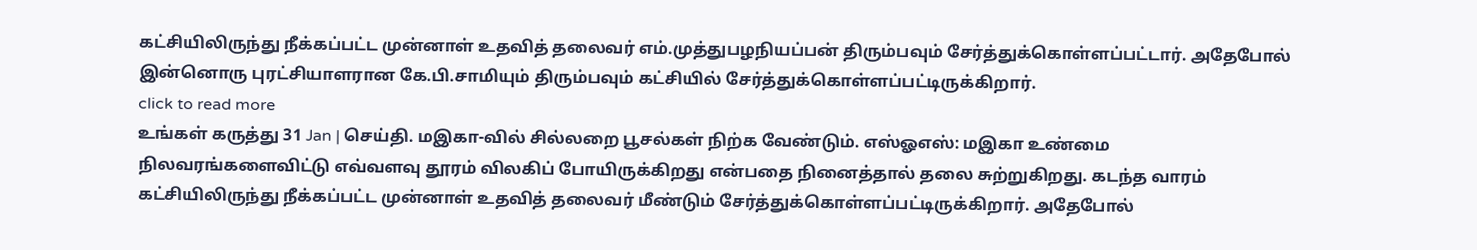கட்சியிலிருந்து நீக்கப்பட்ட முன்னாள் உதவித் தலைவர் எம்.முத்துபழநியப்பன் திரும்பவும் சேர்த்துக்கொள்ளப்பட்டார். அதேபோல் இன்னொரு புரட்சியாளரான கே.பி.சாமியும் திரும்பவும் கட்சியில் சேர்த்துக்கொள்ளப்பட்டிருக்கிறார்.
click to read more
உங்கள் கருத்து 31 Jan | செய்தி. மஇகா-வில் சில்லறை பூசல்கள் நிற்க வேண்டும். எஸ்ஓஎஸ்: மஇகா உண்மை நிலவரங்களைவிட்டு எவ்வளவு தூரம் விலகிப் போயிருக்கிறது என்பதை நினைத்தால் தலை சுற்றுகிறது. கடந்த வாரம் கட்சியிலிருந்து நீக்கப்பட்ட முன்னாள் உதவித் தலைவர் மீண்டும் சேர்த்துக்கொள்ளப்பட்டிருக்கிறார். அதேபோல்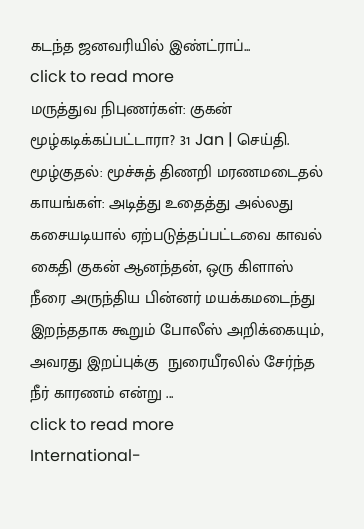கடந்த ஜனவரியில் இண்ட்ராப்...
click to read more
மருத்துவ நிபுணர்கள்: குகன் மூழ்கடிக்கப்பட்டாரா? 31 Jan | செய்தி. மூழ்குதல்: மூச்சுத் திணறி மரணமடைதல் காயங்கள்: அடித்து உதைத்து அல்லது கசையடியால் ஏற்படுத்தப்பட்டவை காவல் கைதி குகன் ஆனந்தன், ஒரு கிளாஸ் நீரை அருந்திய பின்னர் மயக்கமடைந்து இறந்ததாக கூறும் போலீஸ் அறிக்கையும், அவரது இறப்புக்கு  நுரையீரலில் சேர்ந்த நீர் காரணம் என்று ...
click to read more
International-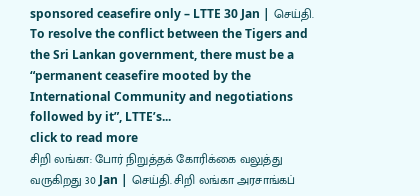sponsored ceasefire only – LTTE 30 Jan | செய்தி. To resolve the conflict between the Tigers and the Sri Lankan government, there must be a “permanent ceasefire mooted by the International Community and negotiations followed by it”, LTTE’s...
click to read more
சிறி லங்கா: போர் நிறுத்தக் கோரிக்கை வலுத்து வருகிறது 30 Jan | செய்தி. சிறி லங்கா அரசாங்கப்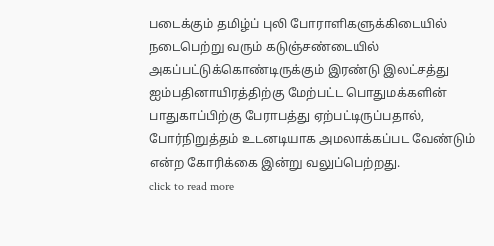படைக்கும் தமிழ்ப் புலி போராளிகளுக்கிடையில் நடைபெற்று வரும் கடுஞ்சண்டையில் அகப்பட்டுக்கொண்டிருக்கும் இரண்டு இலட்சத்து ஐம்பதினாயிரத்திற்கு மேற்பட்ட பொதுமக்களின் பாதுகாப்பிற்கு பேராபத்து ஏற்பட்டிருப்பதால், போர்நிறுத்தம் உடனடியாக அமலாக்கப்பட வேண்டும் என்ற கோரிக்கை இன்று வலுப்பெற்றது.
click to read more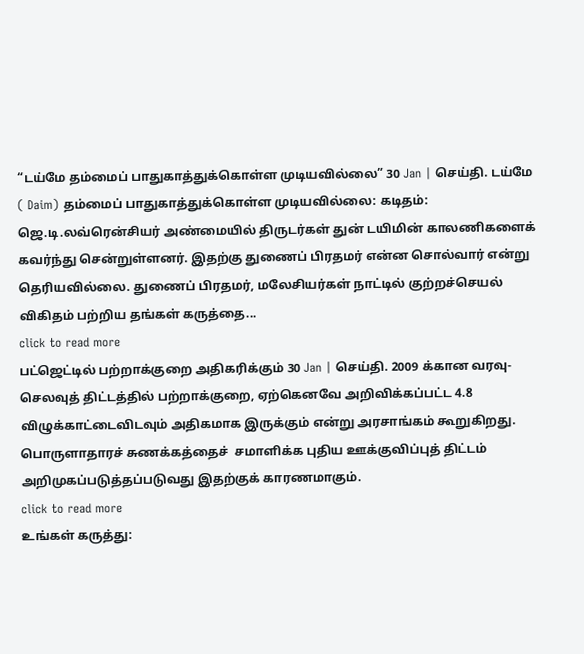“டய்மே தம்மைப் பாதுகாத்துக்கொள்ள முடியவில்லை” 30 Jan | செய்தி. டய்மே ( Daim) தம்மைப் பாதுகாத்துக்கொள்ள முடியவில்லை: கடிதம்: ஜெ.டி.லவ்ரென்சியர் அண்மையில் திருடர்கள் துன் டயிமின் காலணிகளைக் கவர்ந்து சென்றுள்ளனர். இதற்கு துணைப் பிரதமர் என்ன சொல்வார் என்று தெரியவில்லை. துணைப் பிரதமர், மலேசியர்கள் நாட்டில் குற்றச்செயல் விகிதம் பற்றிய தங்கள் கருத்தை...
click to read more
பட்ஜெட்டில் பற்றாக்குறை அதிகரிக்கும் 30 Jan | செய்தி. 2009 க்கான வரவு-செலவுத் திட்டத்தில் பற்றாக்குறை, ஏற்கெனவே அறிவிக்கப்பட்ட 4.8 விழுக்காட்டைவிடவும் அதிகமாக இருக்கும் என்று அரசாங்கம் கூறுகிறது. பொருளாதாரச் சுணக்கத்தைச்  சமாளிக்க புதிய ஊக்குவிப்புத் திட்டம் அறிமுகப்படுத்தப்படுவது இதற்குக் காரணமாகும்.
click to read more
உங்கள் கருத்து: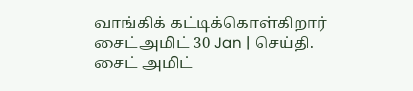வாங்கிக் கட்டிக்கொள்கிறார் சைட்அமிட் 30 Jan | செய்தி. சைட் அமிட்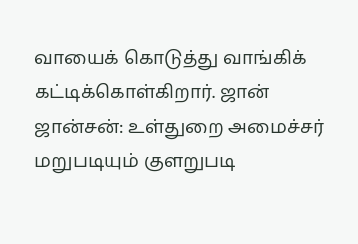வாயைக் கொடுத்து வாங்கிக் கட்டிக்கொள்கிறார். ஜான் ஜான்சன்: உள்துறை அமைச்சர் மறுபடியும் குளறுபடி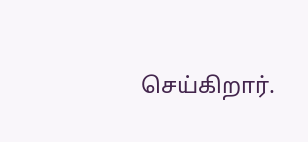செய்கிறார்.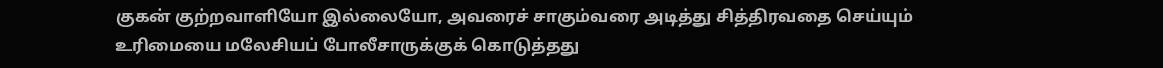குகன் குற்றவாளியோ இல்லையோ, அவரைச் சாகும்வரை அடித்து சித்திரவதை செய்யும் உரிமையை மலேசியப் போலீசாருக்குக் கொடுத்தது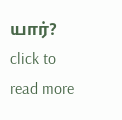யார்?
click to read more